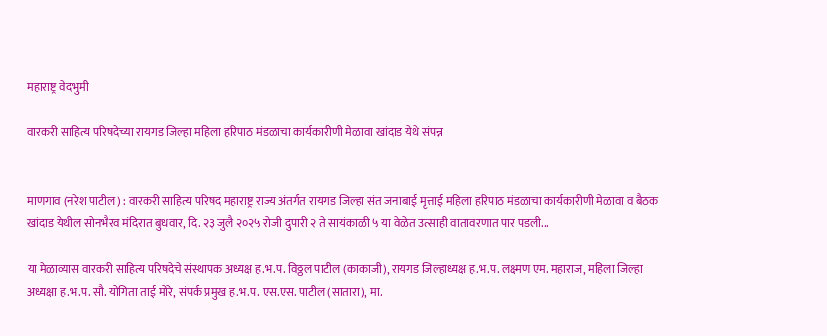महाराष्ट्र वेदभुमी

वारकरी साहित्य परिषदेच्या रायगड जिल्हा महिला हरिपाठ मंडळाचा कार्यकारीणी मेळावा खांदाड येथे संपन्न


माणगाव (नरेश पाटील) : वारकरी साहित्य परिषद महाराष्ट्र राज्य अंतर्गत रायगड जिल्हा संत जनाबाई मृत्ताई महिला हरिपाठ मंडळाचा कार्यकारीणी मेळावा व बैठक खांदाड येथील सोनभैरव मंदिरात बुधवार, दि. २३ जुलै २०२५ रोजी दुपारी २ ते सायंकाळी ५ या वेळेत उत्साही वातावरणात पार पडली...

या मेळाव्यास वारकरी साहित्य परिषदेचे संस्थापक अध्यक्ष ह.भ.प. विठ्ठल पाटील (काकाजी), रायगड जिल्हाध्यक्ष ह.भ.प. लक्ष्मण एम. महाराज, महिला जिल्हा अध्यक्षा ह.भ.प. सौ. योगिता ताई मोरे, संपर्क प्रमुख ह.भ.प. एस.एस. पाटील (सातारा), मा.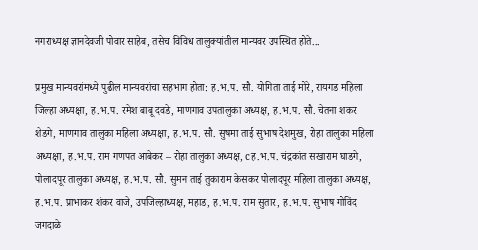नगराध्यक्ष ज्ञानदेवजी पोवार साहेब, तसेच विविध तालुक्यांतील मान्यवर उपस्थित होते...

प्रमुख मान्यवरांमध्ये पुढील मान्यवरांचा सहभाग होता: ह.भ.प. सौ. योगिता ताई मोरे, रायगड महिला जिल्हा अध्यक्षा, ह.भ.प. रमेश बाबू दवडे, माणगाव उपतालुका अध्यक्ष, ह.भ.प. सौ. चेतना शकर शेडगे, माणगाव तालुका महिला अध्यक्षा, ह.भ.प. सौ. सुषमा ताई सुभाष देशमुख, रोहा तालुका महिला अध्यक्षा, ह.भ.प. राम गणपत आबेकर – रोहा तालुका अध्यक्ष, cह.भ.प. चंद्रकांत सखाराम घाडगे, पोलादपूर तालुका अध्यक्ष, ह.भ.प. सौ. सुमन ताई तुकाराम केसकर पोलादपूर महिला तालुका अध्यक्ष, ह.भ.प. प्राभाकर शंकर वाजे, उपजिल्हाध्यक्ष, महाड, ह.भ.प. राम सुतार, ह.भ.प. सुभाष गोविंद जगदाळे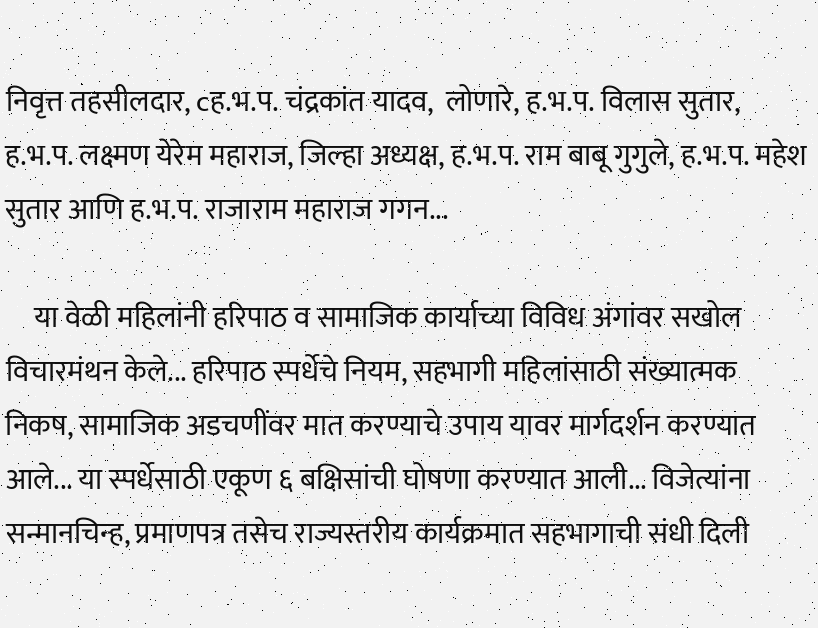निवृत्त तहसीलदार, cह.भ.प. चंद्रकांत यादव,  लोणारे, ह.भ.प. विलास सुतार, ह.भ.प. लक्ष्मण येरेम महाराज, जिल्हा अध्यक्ष, ह.भ.प. राम बाबू गुगुले, ह.भ.प. महेश सुतार आणि ह.भ.प. राजाराम महाराज गगन...

     या वेळी महिलांनी हरिपाठ व सामाजिक कार्याच्या विविध अंगांवर सखोल विचारमंथन केले... हरिपाठ स्पर्धेचे नियम, सहभागी महिलांसाठी संख्यात्मक निकष, सामाजिक अडचणींवर मात करण्याचे उपाय यावर मार्गदर्शन करण्यात आले... या स्पर्धेसाठी एकूण ६ बक्षिसांची घोषणा करण्यात आली... विजेत्यांना सन्मानचिन्ह, प्रमाणपत्र तसेच राज्यस्तरीय कार्यक्रमात सहभागाची संधी दिली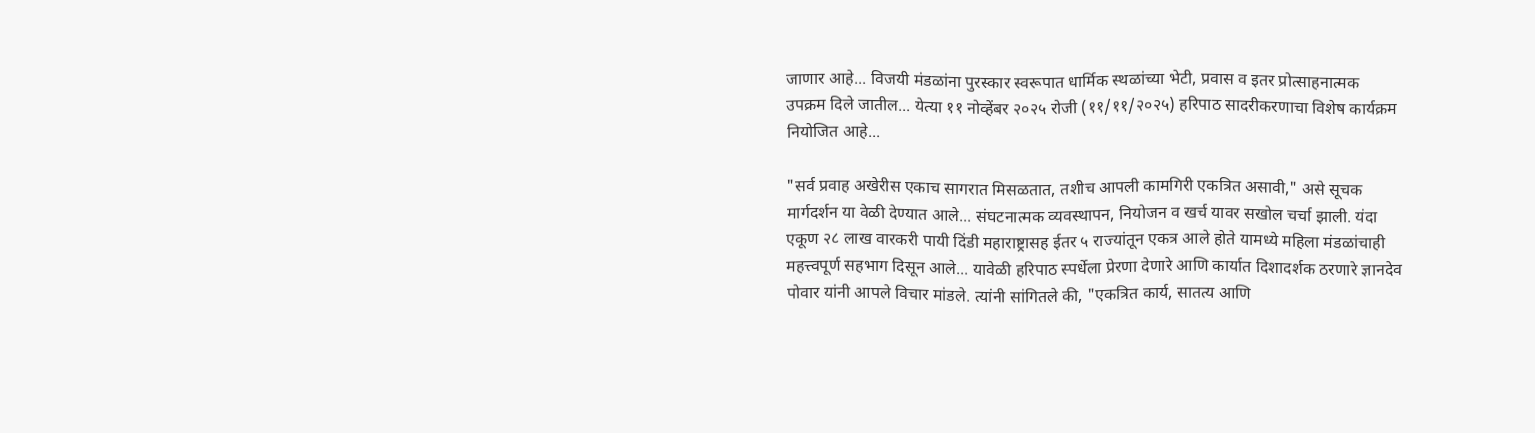जाणार आहे... विजयी मंडळांना पुरस्कार स्वरूपात धार्मिक स्थळांच्या भेटी, प्रवास व इतर प्रोत्साहनात्मक उपक्रम दिले जातील... येत्या ११ नोव्हेंबर २०२५ रोजी (११/११/२०२५) हरिपाठ सादरीकरणाचा विशेष कार्यक्रम नियोजित आहे...

"सर्व प्रवाह अखेरीस एकाच सागरात मिसळतात, तशीच आपली कामगिरी एकत्रित असावी," असे सूचक मार्गदर्शन या वेळी देण्यात आले... संघटनात्मक व्यवस्थापन, नियोजन व खर्च यावर सखोल चर्चा झाली. यंदा एकूण २८ लाख वारकरी पायी दिंडी महाराष्ट्रासह ईतर ५ राज्यांतून एकत्र आले होते यामध्ये महिला मंडळांचाही महत्त्वपूर्ण सहभाग दिसून आले... यावेळी हरिपाठ स्पर्धेला प्रेरणा देणारे आणि कार्यात दिशादर्शक ठरणारे ज्ञानदेव पोवार यांनी आपले विचार मांडले. त्यांनी सांगितले की, "एकत्रित कार्य, सातत्य आणि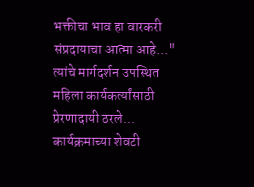भक्तीचा भाव हा वारकरी संप्रदायाचा आत्मा आहे..." त्यांचे मार्गदर्शन उपस्थित महिला कार्यकर्त्यांसाठी प्रेरणादायी ठरले... कार्यक्रमाच्या शेवटी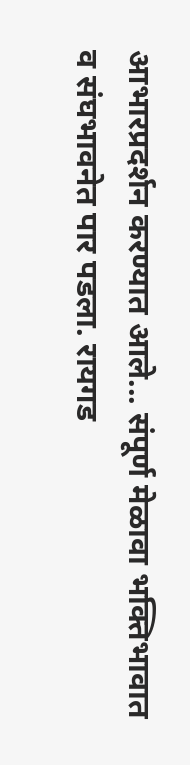आभारप्रदर्शन करण्यात आले... संपूर्ण मेळावा भक्तिभावात व संघभावनेत पार पडला. रायगड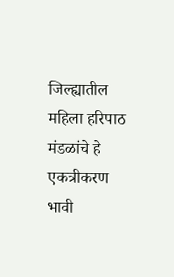जिल्ह्यातील महिला हरिपाठ मंडळांचे हे एकत्रीकरण भावी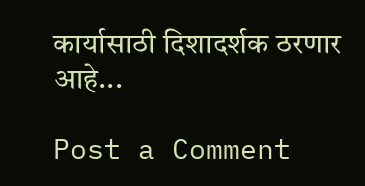कार्यासाठी दिशादर्शक ठरणार  आहे...

Post a Comment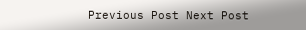Previous Post Next Post